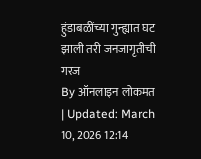हुंडाबळींच्या गुन्ह्यात घट झाली तरी जनजागृतीची गरज
By ऑनलाइन लोकमत | Updated: March 10, 2026 12:14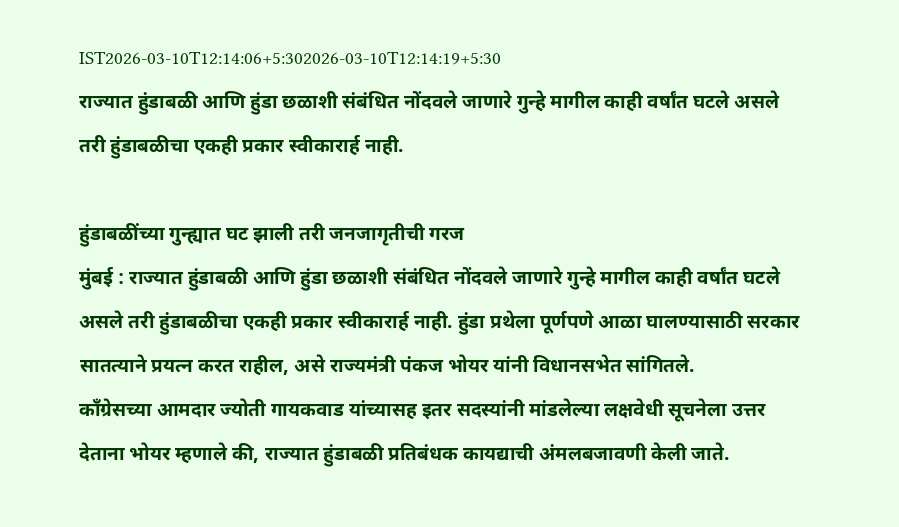IST2026-03-10T12:14:06+5:302026-03-10T12:14:19+5:30
राज्यात हुंडाबळी आणि हुंडा छळाशी संबंधित नोंदवले जाणारे गुन्हे मागील काही वर्षांत घटले असले तरी हुंडाबळीचा एकही प्रकार स्वीकारार्ह नाही.

हुंडाबळींच्या गुन्ह्यात घट झाली तरी जनजागृतीची गरज
मुंबई : राज्यात हुंडाबळी आणि हुंडा छळाशी संबंधित नोंदवले जाणारे गुन्हे मागील काही वर्षांत घटले असले तरी हुंडाबळीचा एकही प्रकार स्वीकारार्ह नाही. हुंडा प्रथेला पूर्णपणे आळा घालण्यासाठी सरकार सातत्याने प्रयत्न करत राहील, असे राज्यमंत्री पंकज भोयर यांनी विधानसभेत सांगितले.
काँग्रेसच्या आमदार ज्योती गायकवाड यांच्यासह इतर सदस्यांनी मांडलेल्या लक्षवेधी सूचनेला उत्तर देताना भोयर म्हणाले की, राज्यात हुंडाबळी प्रतिबंधक कायद्याची अंमलबजावणी केली जाते.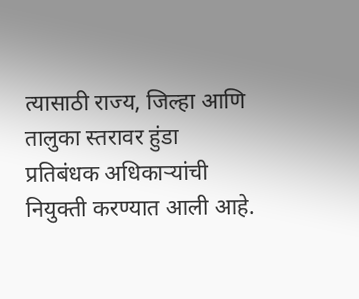त्यासाठी राज्य, जिल्हा आणि तालुका स्तरावर हुंडा प्रतिबंधक अधिकाऱ्यांची नियुक्ती करण्यात आली आहे.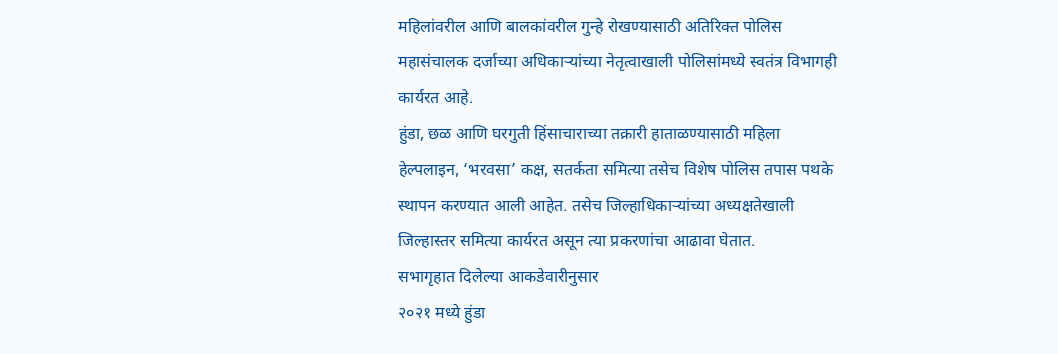महिलांवरील आणि बालकांवरील गुन्हे रोखण्यासाठी अतिरिक्त पोलिस महासंचालक दर्जाच्या अधिकाऱ्यांच्या नेतृत्वाखाली पोलिसांमध्ये स्वतंत्र विभागही कार्यरत आहे.
हुंडा, छळ आणि घरगुती हिंसाचाराच्या तक्रारी हाताळण्यासाठी महिला हेल्पलाइन, ‘भरवसा’ कक्ष, सतर्कता समित्या तसेच विशेष पोलिस तपास पथके स्थापन करण्यात आली आहेत. तसेच जिल्हाधिकाऱ्यांच्या अध्यक्षतेखाली जिल्हास्तर समित्या कार्यरत असून त्या प्रकरणांचा आढावा घेतात.
सभागृहात दिलेल्या आकडेवारीनुसार
२०२१ मध्ये हुंडा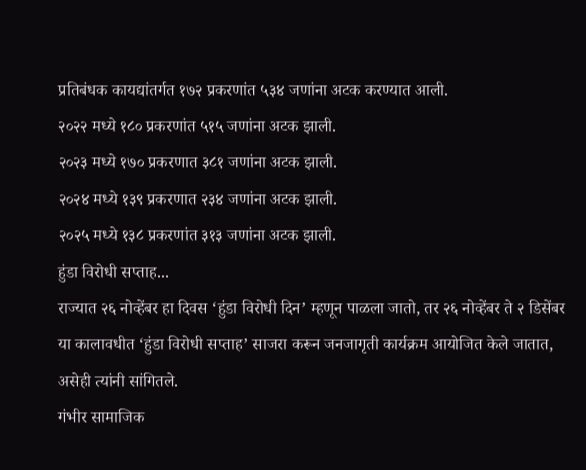प्रतिबंधक कायद्यांतर्गत १७२ प्रकरणांत ५३४ जणांना अटक करण्यात आली.
२०२२ मध्ये १८० प्रकरणांत ५१५ जणांना अटक झाली.
२०२३ मध्ये १७० प्रकरणात ३८१ जणांना अटक झाली.
२०२४ मध्ये १३९ प्रकरणात २३४ जणांना अटक झाली.
२०२५ मध्ये १३८ प्रकरणांत ३१३ जणांना अटक झाली.
हुंडा विरोधी सप्ताह...
राज्यात २६ नोव्हेंबर हा दिवस ‘हुंडा विरोधी दिन’ म्हणून पाळला जातो, तर २६ नोव्हेंबर ते २ डिसेंबर या कालावधीत ‘हुंडा विरोधी सप्ताह’ साजरा करून जनजागृती कार्यक्रम आयोजित केले जातात, असेही त्यांनी सांगितले.
गंभीर सामाजिक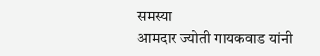समस्या
आमदार ज्योती गायकवाड यांनी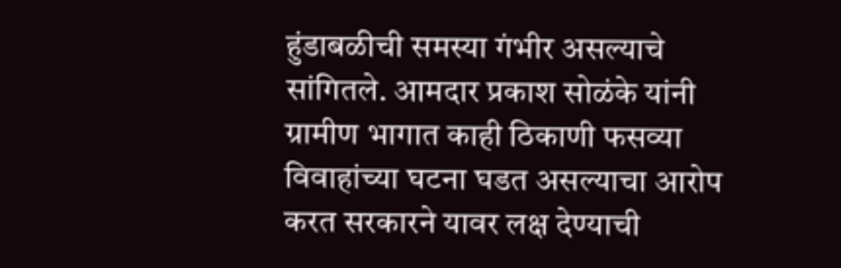हुंडाबळीची समस्या गंभीर असल्याचे सांगितले. आमदार प्रकाश सोळंके यांनी ग्रामीण भागात काही ठिकाणी फसव्या विवाहांच्या घटना घडत असल्याचा आरोप करत सरकारने यावर लक्ष देण्याची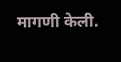मागणी केली.